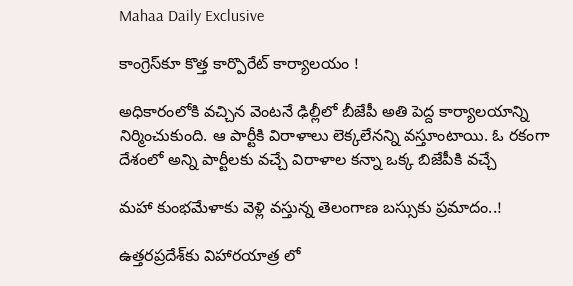Mahaa Daily Exclusive

కాంగ్రెస్‌కూ కొత్త కార్పొరేట్ కార్యాలయం !

అధికారంలోకి వచ్చిన వెంటనే ఢిల్లీలో బీజేపీ అతి పెద్ద కార్యాలయాన్ని నిర్మించుకుంది. ఆ పార్టీకి విరాళాలు లెక్కలేనన్ని వస్తూంటాయి. ఓ రకంగా దేశంలో అన్ని పార్టీలకు వచ్చే విరాళాల కన్నా ఒక్క బిజేపీకి వచ్చే

మహా కుంభమేళాకు వెళ్లి వస్తున్న తెలంగాణ బస్సుకు ప్రమాదం..!

ఉత్తరప్రదేశ్‌కు విహారయాత్ర లో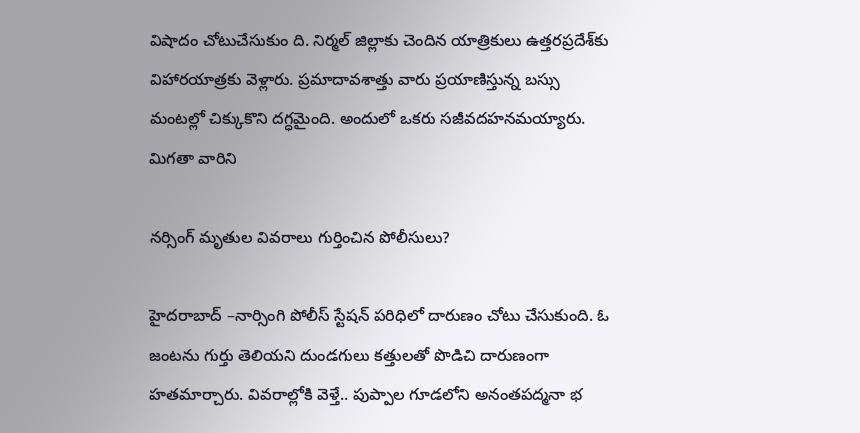విషాదం చోటుచేసుకుం ది. నిర్మల్ జిల్లాకు చెందిన యాత్రికులు ఉత్తరప్రదేశ్‌కు విహారయాత్రకు వెళ్లారు. ప్రమాదావశాత్తు వారు ప్రయాణిస్తున్న బస్సు మంటల్లో చిక్కుకొని దగ్ధమైంది. అందులో ఒకరు సజీవదహనమయ్యారు. మిగతా వారిని

నర్సింగ్ మృతుల వివరాలు గుర్తించిన పోలీసులు?

హైదరాబాద్ –నార్సింగి పోలీస్‌ స్టేషన్‌ పరిధిలో దారుణం చోటు చేసుకుంది. ఓ జంటను గుర్తు తెలియని దుండగులు కత్తులతో పొడిచి దారుణంగా హతమార్చారు. వివరాల్లోకి వెళ్తే.. పుప్పాల గూడలోని అనంతపద్మనా భ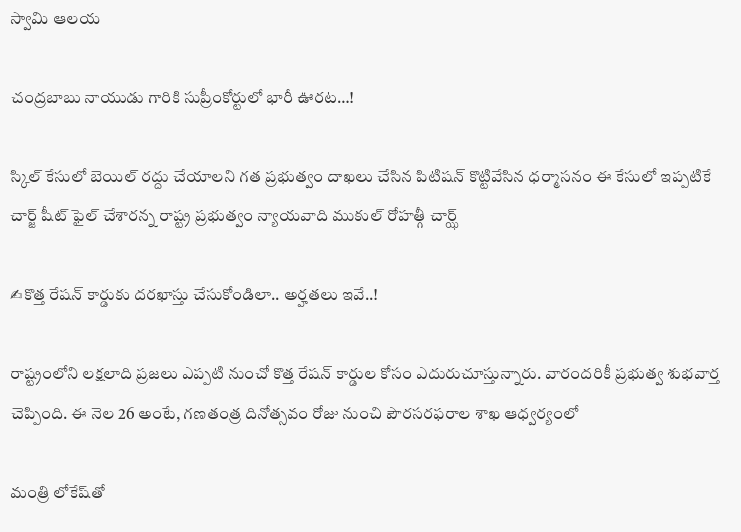స్వామి ఆలయ

చంద్రబాబు నాయుడు గారికి సుప్రీంకోర్టులో భారీ ఊరట…!

స్కిల్ కేసులో బెయిల్ రద్దు చేయాలని గత ప్రభుత్వం దాఖలు చేసిన పిటిషన్ కొట్టివేసిన ధర్మాసనం ఈ కేసులో ఇప్పటికే చార్జ్ షీట్ ఫైల్ చేశారన్న రాష్ట్ర ప్రభుత్వం న్యాయవాది ముకుల్ రోహత్గీ చార్ఝ్

✍కొత్త రేషన్ కార్డుకు దరఖాస్తు చేసుకోండిలా.. అర్హతలు ఇవే..!

రాష్ట్రంలోని లక్షలాది ప్రజలు ఎప్పటి నుంచో కొత్త రేషన్ కార్డుల కోసం ఎదురుచూస్తున్నారు. వారందరికీ ప్రభుత్వ శుభవార్త చెప్పింది. ఈ నెల 26 అంటే, గణతంత్ర దినోత్సవం రోజు నుంచి పౌరసరఫరాల శాఖ ఆధ్వర్యంలో

మంత్రి లోకేష్‌తో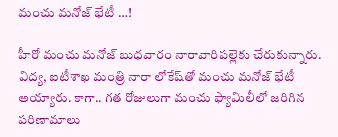మంచు మనోజ్ భేటీ …!

హీరో మంచు మనోజ్ బుధవారం నారావారిపల్లెకు చేరుకున్నారు. విద్య, ఐటీశాఖ మంత్రి నారా లోకేష్‌తో మంచు మనోజ్ భేటీ అయ్యారు. కాగా.. గత రోజులుగా మంచు ఫ్యామిలీలో జరిగిన పరిణామాలు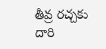తీవ్ర రచ్చకు దారి